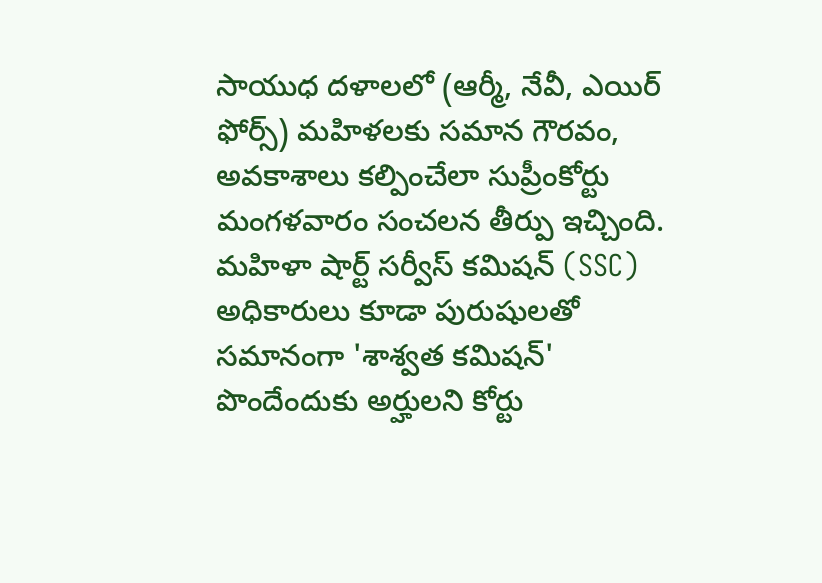సాయుధ దళాలలో (ఆర్మీ, నేవీ, ఎయిర్ ఫోర్స్) మహిళలకు సమాన గౌరవం, అవకాశాలు కల్పించేలా సుప్రీంకోర్టు మంగళవారం సంచలన తీర్పు ఇచ్చింది. మహిళా షార్ట్ సర్వీస్ కమిషన్ (SSC) అధికారులు కూడా పురుషులతో సమానంగా 'శాశ్వత కమిషన్' పొందేందుకు అర్హులని కోర్టు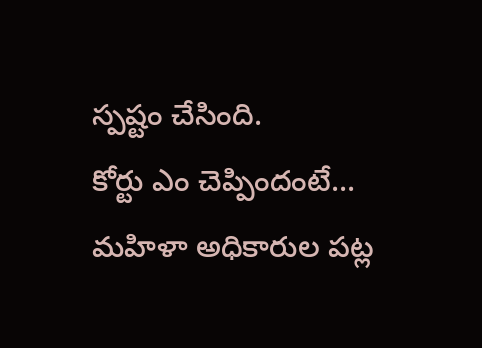స్పష్టం చేసింది.
కోర్టు ఎం చెప్పిందంటే... మహిళా అధికారుల పట్ల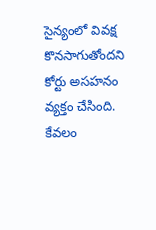సైన్యంలో వివక్ష కొనసాగుతోందని కోర్టు అసహనం వ్యక్తం చేసింది. కేవలం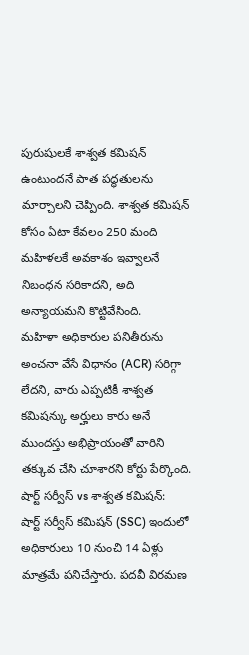పురుషులకే శాశ్వత కమిషన్ ఉంటుందనే పాత పద్ధతులను మార్చాలని చెప్పింది. శాశ్వత కమిషన్ కోసం ఏటా కేవలం 250 మంది మహిళలకే అవకాశం ఇవ్వాలనే నిబంధన సరికాదని, అది అన్యాయమని కొట్టివేసింది.
మహిళా అధికారుల పనితీరును అంచనా వేసే విధానం (ACR) సరిగ్గా లేదని, వారు ఎప్పటికీ శాశ్వత కమిషన్కు అర్హులు కారు అనే ముందస్తు అభిప్రాయంతో వారిని తక్కువ చేసి చూశారని కోర్టు పేర్కొంది.
షార్ట్ సర్వీస్ vs శాశ్వత కమిషన్:
షార్ట్ సర్వీస్ కమిషన్ (SSC) ఇందులో అధికారులు 10 నుంచి 14 ఏళ్లు మాత్రమే పనిచేస్తారు. పదవీ విరమణ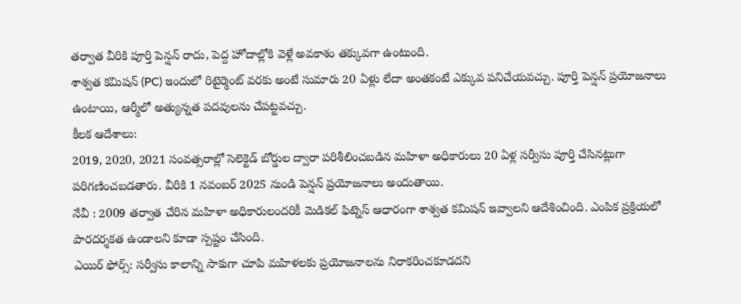తర్వాత వీరికి పూర్తి పెన్షన్ రాదు, పెద్ద హోదాల్లోకి వెళ్లే అవకాశం తక్కువగా ఉంటుంది.
శాశ్వత కమిషన్ (PC) ఇందులో రిటైర్మెంట్ వరకు అంటే సుమారు 20 ఏళ్లు లేదా అంతకంటే ఎక్కువ పనిచేయవచ్చు. పూర్తి పెన్షన్ ప్రయోజనాలు ఉంటాయి, ఆర్మీలో అత్యున్నత పదవులను చేపట్టవచ్చు.
కీలక ఆదేశాలు:
2019, 2020, 2021 సంవత్సరాల్లో సెలెక్టెడ్ బోర్డుల ద్వారా పరిశీలించబడిన మహిళా అధికారులు 20 ఏళ్ల సర్వీసు పూర్తి చేసినట్లుగా పరిగణించబడతారు. వీరికి 1 నవంబర్ 2025 నుండి పెన్షన్ ప్రయోజనాలు అందుతాయి.
నేవీ : 2009 తర్వాత చేరిన మహిళా అధికారులందరికీ మెడికల్ ఫిట్నెస్ ఆధారంగా శాశ్వత కమిషన్ ఇవ్వాలని ఆదేశించింది. ఎంపిక ప్రక్రియలో పారదర్శకత ఉండాలని కూడా స్పష్టం చేసింది.
ఎయిర్ ఫోర్స్: సర్వీసు కాలాన్ని సాకుగా చూపి మహిళలకు ప్రయోజనాలను నిరాకరించకూడదని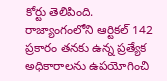కోర్టు తెలిపింది.
రాజ్యాంగంలోని ఆర్టికల్ 142 ప్రకారం తనకు ఉన్న ప్రత్యేక అధికారాలను ఉపయోగించి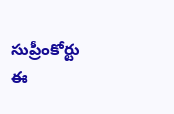సుప్రీంకోర్టు ఈ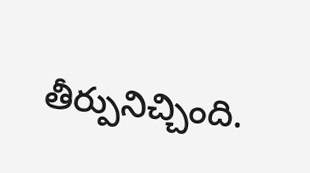తీర్పునిచ్చింది.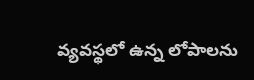వ్యవస్థలో ఉన్న లోపాలను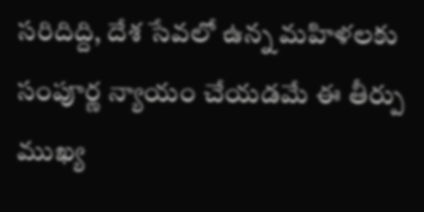సరిదిద్ది, దేశ సేవలో ఉన్న మహిళలకు సంపూర్ణ న్యాయం చేయడమే ఈ తీర్పు ముఖ్య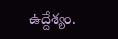ఉద్దేశ్యం.